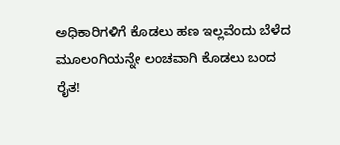ಅಧಿಕಾರಿಗಳಿಗೆ ಕೊಡಲು ಹಣ ಇಲ್ಲವೆಂದು ಬೆಳೆದ ಮೂಲಂಗಿಯನ್ನೇ ಲಂಚವಾಗಿ ಕೊಡಲು ಬಂದ ರೈತ!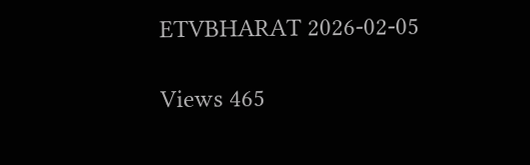ETVBHARAT 2026-02-05

Views 465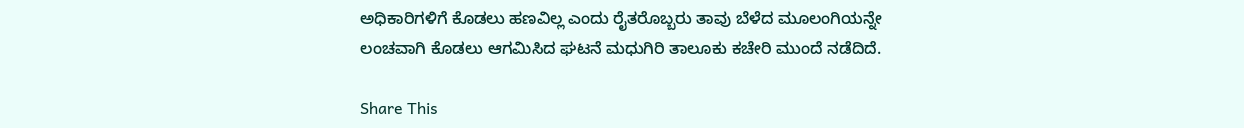ಅಧಿಕಾರಿಗಳಿಗೆ ಕೊಡಲು ಹಣವಿಲ್ಲ ಎಂದು ರೈತರೊಬ್ಬರು ತಾವು ಬೆಳೆದ ಮೂಲಂಗಿಯನ್ನೇ ಲಂಚವಾಗಿ ಕೊಡಲು ಆಗಮಿಸಿದ ಘಟನೆ ಮಧುಗಿರಿ ತಾಲೂಕು ಕಚೇರಿ ಮುಂದೆ ನಡೆದಿದೆ.

Share This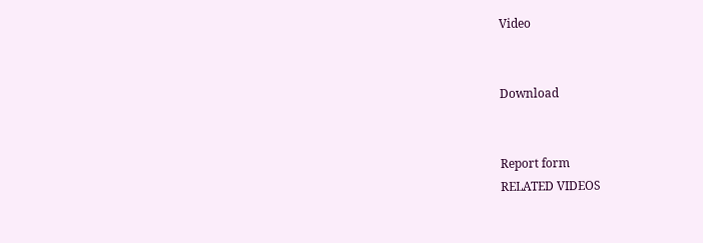Video


Download


Report form
RELATED VIDEOS